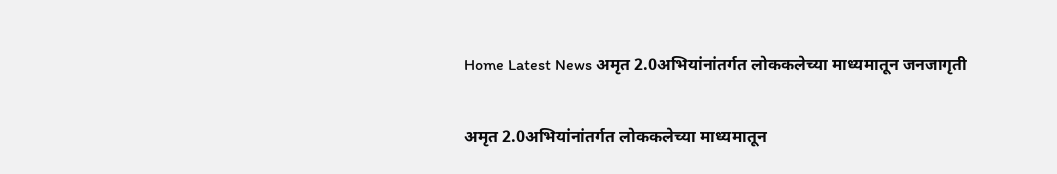Home Latest News अमृत 2.0अभियांनांतर्गत लोककलेच्या माध्यमातून जनजागृती

अमृत 2.0अभियांनांतर्गत लोककलेच्या माध्यमातून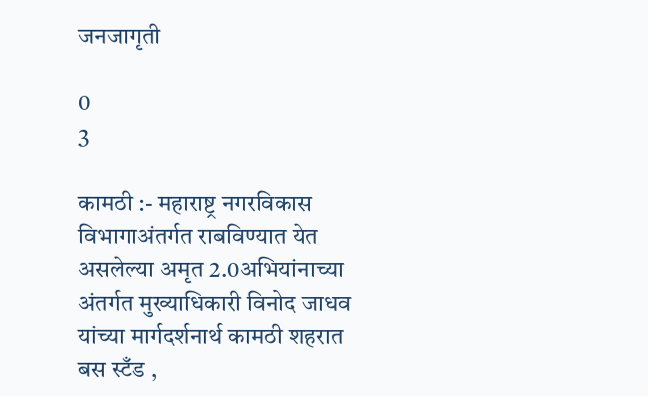जनजागृती

0
3

कामठी :- महाराष्ट्र नगरविकास विभागाअंतर्गत राबविण्यात येत असलेल्या अमृत 2.0अभियांनाच्या अंतर्गत मुख्याधिकारी विनोद जाधव यांच्या मार्गदर्शनार्थ कामठी शहरात बस स्टँड ,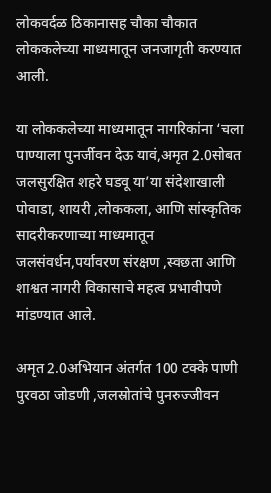लोकवर्दळ ठिकानासह चौका चौकात लोककलेच्या माध्यमातून जनजागृती करण्यात आली.

या लोककलेच्या माध्यमातून नागरिकांना ‘चला पाण्याला पुनर्जीवन देऊ यावं,अमृत 2.0सोबत जलसुरक्षित शहरे घडवू या’या संदेशाखाली पोवाडा, शायरी ,लोककला, आणि सांस्कृतिक सादरीकरणाच्या माध्यमातून जलसंवर्धन,पर्यावरण संरक्षण ,स्वछता आणि शाश्वत नागरी विकासाचे महत्व प्रभावीपणे मांडण्यात आले.

अमृत 2.0अभियान अंतर्गत 100 टक्के पाणी पुरवठा जोडणी ,जलस्रोतांचे पुनरुज्जीवन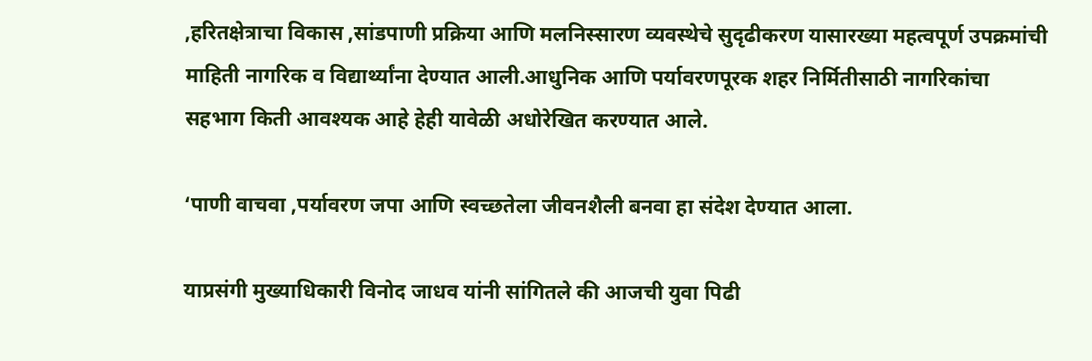,हरितक्षेत्राचा विकास ,सांडपाणी प्रक्रिया आणि मलनिस्सारण व्यवस्थेचे सुदृढीकरण यासारख्या महत्वपूर्ण उपक्रमांची माहिती नागरिक व विद्यार्थ्यांना देण्यात आली.आधुनिक आणि पर्यावरणपूरक शहर निर्मितीसाठी नागरिकांचा सहभाग किती आवश्यक आहे हेही यावेळी अधोरेखित करण्यात आले.

‘पाणी वाचवा ,पर्यावरण जपा आणि स्वच्छतेला जीवनशैली बनवा हा संदेश देण्यात आला.

याप्रसंगी मुख्याधिकारी विनोद जाधव यांनी सांगितले की आजची युवा पिढी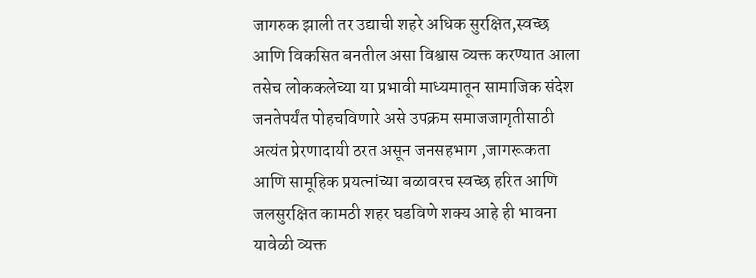जागरुक झाली तर उद्याची शहरे अधिक सुरक्षित,स्वच्छ आणि विकसित बनतील असा विश्वास व्यक्त करण्यात आला तसेच लोककलेच्या या प्रभावी माध्यमातून सामाजिक संदेश जनतेपर्यंत पोहचविणारे असे उपक्रम समाजजागृतीसाठी अत्यंत प्रेरणादायी ठरत असून जनसहभाग ,जागरूकता आणि सामूहिक प्रयत्नांच्या बळावरच स्वच्छ हरित आणि जलसुरक्षित कामठी शहर घडविणे शक्य आहे ही भावना यावेळी व्यक्त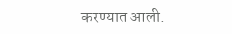करण्यात आली.